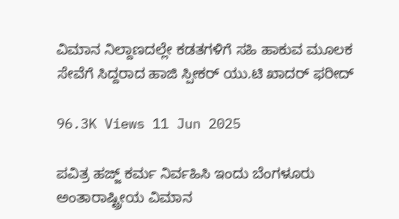ವಿಮಾನ ನಿಲ್ದಾಣದಲ್ಲೇ ಕಡತಗಳಿಗೆ ಸಹಿ ಹಾಕುವ ಮೂಲಕ ಸೇವೆಗೆ ಸಿದ್ದರಾದ ಹಾಜಿ ಸ್ಪೀಕರ್ ಯು.ಟಿ ಖಾದರ್ ಫರೀದ್

96.3K Views 11 Jun 2025

ಪವಿತ್ರ ಹಜ್ಜ್ ಕರ್ಮ ನಿರ್ವಹಿಸಿ ಇಂದು ಬೆಂಗಳೂರು ಅಂತಾರಾಷ್ಟ್ರೀಯ ವಿಮಾನ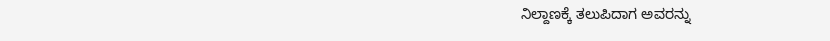ನಿಲ್ದಾಣಕ್ಕೆ ತಲುಪಿದಾಗ ಅವರನ್ನು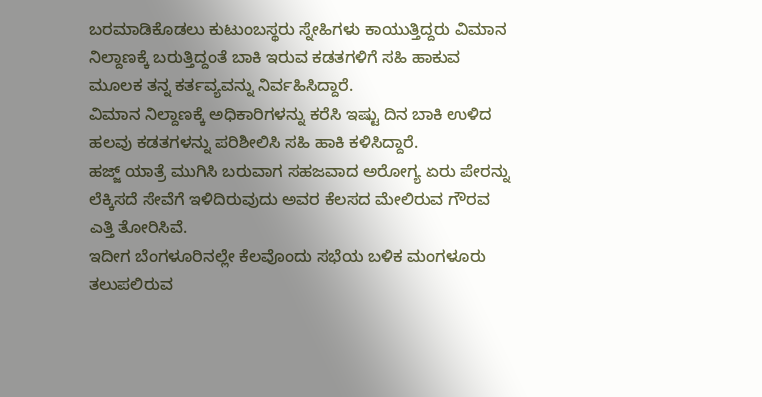ಬರಮಾಡಿಕೊಡಲು ಕುಟುಂಬಸ್ಥರು ಸ್ನೇಹಿಗಳು ಕಾಯುತ್ತಿದ್ದರು ವಿಮಾನ ನಿಲ್ದಾಣಕ್ಕೆ ಬರುತ್ತಿದ್ದಂತೆ ಬಾಕಿ ಇರುವ ಕಡತಗಳಿಗೆ ಸಹಿ ಹಾಕುವ ಮೂಲಕ ತನ್ನ ಕರ್ತವ್ಯವನ್ನು ನಿರ್ವಹಿಸಿದ್ದಾರೆ.
ವಿಮಾನ ನಿಲ್ದಾಣಕ್ಕೆ ಅಧಿಕಾರಿಗಳನ್ನು ಕರೆಸಿ ಇಷ್ಟು ದಿನ ಬಾಕಿ ಉಳಿದ ಹಲವು ಕಡತಗಳನ್ನು ಪರಿಶೀಲಿಸಿ ಸಹಿ ಹಾಕಿ ಕಳಿಸಿದ್ದಾರೆ.
ಹಜ್ಜ್ ಯಾತ್ರೆ ಮುಗಿಸಿ ಬರುವಾಗ ಸಹಜವಾದ ಅರೋಗ್ಯ ಏರು ಪೇರನ್ನು ಲೆಕ್ಕಿಸದೆ ಸೇವೆಗೆ ಇಳಿದಿರುವುದು ಅವರ ಕೆಲಸದ ಮೇಲಿರುವ ಗೌರವ ಎತ್ತಿ ತೋರಿಸಿವೆ.
ಇದೀಗ ಬೆಂಗಳೂರಿನಲ್ಲೇ ಕೆಲವೊಂದು ಸಭೆಯ ಬಳಿಕ ಮಂಗಳೂರು ತಲುಪಲಿರುವ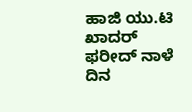ಹಾಜಿ ಯು.ಟಿ ಖಾದರ್ ಫರೀದ್ ನಾಳೆ ದಿನ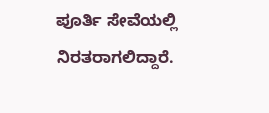ಪೂರ್ತಿ ಸೇವೆಯಲ್ಲಿ ನಿರತರಾಗಲಿದ್ದಾರೆ.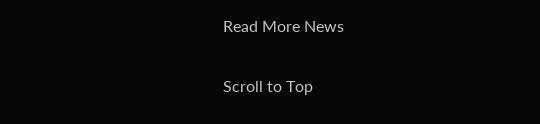Read More News

Scroll to Top